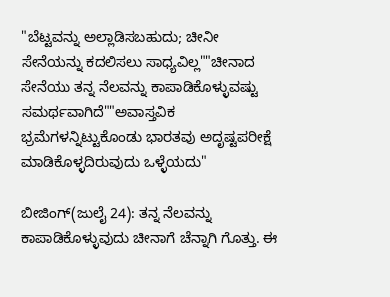"ಬೆಟ್ಟವನ್ನು ಅಲ್ಲಾಡಿಸಬಹುದು; ಚೀನೀ ಸೇನೆಯನ್ನು ಕದಲಿಸಲು ಸಾಧ್ಯವಿಲ್ಲ""ಚೀನಾದ ಸೇನೆಯು ತನ್ನ ನೆಲವನ್ನು ಕಾಪಾಡಿಕೊಳ್ಳುವಷ್ಟು ಸಮರ್ಥವಾಗಿದೆ""ಅವಾಸ್ತವಿಕ ಭ್ರಮೆಗಳನ್ನಿಟ್ಟುಕೊಂಡು ಭಾರತವು ಅದೃಷ್ಟಪರೀಕ್ಷೆ ಮಾಡಿಕೊಳ್ಳದಿರುವುದು ಒಳ್ಳೆಯದು"

ಬೀಜಿಂಗ್(ಜುಲೈ 24): ತನ್ನ ನೆಲವನ್ನು ಕಾಪಾಡಿಕೊಳ್ಳುವುದು ಚೀನಾಗೆ ಚೆನ್ನಾಗಿ ಗೊತ್ತು. ಈ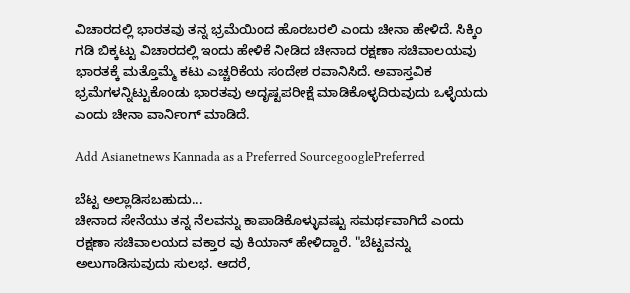ವಿಚಾರದಲ್ಲಿ ಭಾರತವು ತನ್ನ ಭ್ರಮೆಯಿಂದ ಹೊರಬರಲಿ ಎಂದು ಚೀನಾ ಹೇಳಿದೆ. ಸಿಕ್ಕಿಂ ಗಡಿ ಬಿಕ್ಕಟ್ಟು ವಿಚಾರದಲ್ಲಿ ಇಂದು ಹೇಳಿಕೆ ನೀಡಿದ ಚೀನಾದ ರಕ್ಷಣಾ ಸಚಿವಾಲಯವು ಭಾರತಕ್ಕೆ ಮತ್ತೊಮ್ಮೆ ಕಟು ಎಚ್ಚರಿಕೆಯ ಸಂದೇಶ ರವಾನಿಸಿದೆ. ಅವಾಸ್ತವಿಕ ಭ್ರಮೆಗಳನ್ನಿಟ್ಟುಕೊಂಡು ಭಾರತವು ಅದೃಷ್ಟಪರೀಕ್ಷೆ ಮಾಡಿಕೊಳ್ಳದಿರುವುದು ಒಳ್ಳೆಯದು ಎಂದು ಚೀನಾ ವಾರ್ನಿಂಗ್ ಮಾಡಿದೆ.

Add Asianetnews Kannada as a Preferred SourcegooglePreferred

ಬೆಟ್ಟ ಅಲ್ಲಾಡಿಸಬಹುದು...
ಚೀನಾದ ಸೇನೆಯು ತನ್ನ ನೆಲವನ್ನು ಕಾಪಾಡಿಕೊಳ್ಳುವಷ್ಟು ಸಮರ್ಥವಾಗಿದೆ ಎಂದು ರಕ್ಷಣಾ ಸಚಿವಾಲಯದ ವಕ್ತಾರ ವು ಕಿಯಾನ್ ಹೇಳಿದ್ದಾರೆ. "ಬೆಟ್ಟವನ್ನು ಅಲುಗಾಡಿಸುವುದು ಸುಲಭ. ಆದರೆ,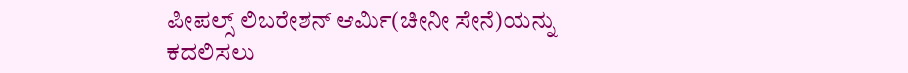ಪೀಪಲ್ಸ್ ಲಿಬರೇಶನ್ ಆರ್ಮಿ(ಚೀನೀ ಸೇನೆ)ಯನ್ನು ಕದಲಿಸಲು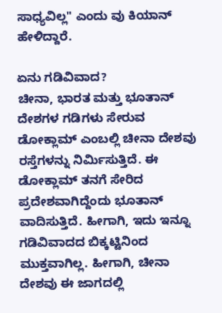ಸಾಧ್ಯವಿಲ್ಲ" ಎಂದು ವು ಕಿಯಾನ್ ಹೇಳಿದ್ದಾರೆ.

ಏನು ಗಡಿವಿವಾದ?
ಚೀನಾ, ಭಾರತ ಮತ್ತು ಭೂತಾನ್ ದೇಶಗಳ ಗಡಿಗಳು ಸೇರುವ ಡೋಕ್ಲಾಮ್ ಎಂಬಲ್ಲಿ ಚೀನಾ ದೇಶವು ರಸ್ತೆಗಳನ್ನು ನಿರ್ಮಿಸುತ್ತಿದೆ. ಈ ಡೋಕ್ಲಾಮ್ ತನಗೆ ಸೇರಿದ ಪ್ರದೇಶವಾಗಿದ್ದೆಂದು ಭೂತಾನ್ ವಾದಿಸುತ್ತಿದೆ. ಹೀಗಾಗಿ, ಇದು ಇನ್ನೂ ಗಡಿವಿವಾದದ ಬಿಕ್ಕಟ್ಟಿನಿಂದ ಮುಕ್ತವಾಗಿಲ್ಲ. ಹೀಗಾಗಿ, ಚೀನಾ ದೇಶವು ಈ ಜಾಗದಲ್ಲಿ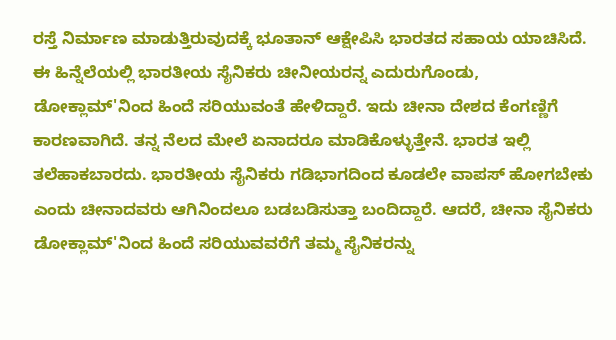ರಸ್ತೆ ನಿರ್ಮಾಣ ಮಾಡುತ್ತಿರುವುದಕ್ಕೆ ಭೂತಾನ್ ಆಕ್ಷೇಪಿಸಿ ಭಾರತದ ಸಹಾಯ ಯಾಚಿಸಿದೆ. ಈ ಹಿನ್ನೆಲೆಯಲ್ಲಿ ಭಾರತೀಯ ಸೈನಿಕರು ಚೀನೀಯರನ್ನ ಎದುರುಗೊಂಡು, ಡೋಕ್ಲಾಮ್'ನಿಂದ ಹಿಂದೆ ಸರಿಯುವಂತೆ ಹೇಳಿದ್ದಾರೆ. ಇದು ಚೀನಾ ದೇಶದ ಕೆಂಗಣ್ಣಿಗೆ ಕಾರಣವಾಗಿದೆ. ತನ್ನ ನೆಲದ ಮೇಲೆ ಏನಾದರೂ ಮಾಡಿಕೊಳ್ಳುತ್ತೇನೆ. ಭಾರತ ಇಲ್ಲಿ ತಲೆಹಾಕಬಾರದು. ಭಾರತೀಯ ಸೈನಿಕರು ಗಡಿಭಾಗದಿಂದ ಕೂಡಲೇ ವಾಪಸ್ ಹೋಗಬೇಕು ಎಂದು ಚೀನಾದವರು ಆಗಿನಿಂದಲೂ ಬಡಬಡಿಸುತ್ತಾ ಬಂದಿದ್ದಾರೆ. ಆದರೆ, ಚೀನಾ ಸೈನಿಕರು ಡೋಕ್ಲಾಮ್'ನಿಂದ ಹಿಂದೆ ಸರಿಯುವವರೆಗೆ ತಮ್ಮ ಸೈನಿಕರನ್ನು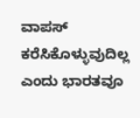ವಾಪಸ್ ಕರೆಸಿಕೊಳ್ಳುವುದಿಲ್ಲ ಎಂದು ಭಾರತವೂ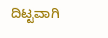ದಿಟ್ಟವಾಗಿ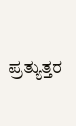ಪ್ರತ್ಯುತ್ತರ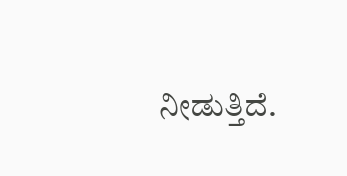ನೀಡುತ್ತಿದೆ.